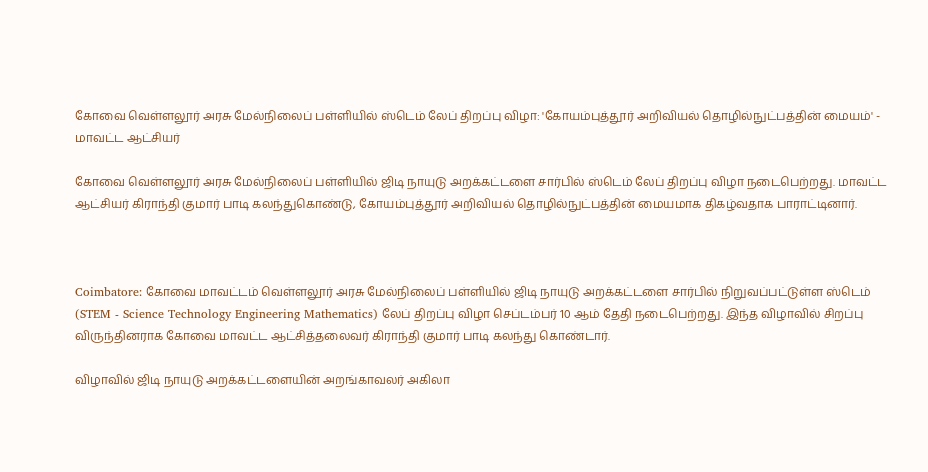கோவை வெள்ளலூர் அரசு மேல்நிலைப் பள்ளியில் ஸ்டெம் லேப் திறப்பு விழா: 'கோயம்புத்தூர் அறிவியல் தொழில்நுட்பத்தின் மையம்' - மாவட்ட ஆட்சியர்

கோவை வெள்ளலூர் அரசு மேல்நிலைப் பள்ளியில் ஜிடி நாயுடு அறக்கட்டளை சார்பில் ஸ்டெம் லேப் திறப்பு விழா நடைபெற்றது. மாவட்ட ஆட்சியர் கிராந்தி குமார் பாடி கலந்துகொண்டு, கோயம்புத்தூர் அறிவியல் தொழில்நுட்பத்தின் மையமாக திகழ்வதாக பாராட்டினார்.



Coimbatore: கோவை மாவட்டம் வெள்ளலூர் அரசு மேல்நிலைப் பள்ளியில் ஜிடி நாயுடு அறக்கட்டளை சார்பில் நிறுவப்பட்டுள்ள ஸ்டெம் (STEM - Science Technology Engineering Mathematics) லேப் திறப்பு விழா செப்டம்பர் 10 ஆம் தேதி நடைபெற்றது. இந்த விழாவில் சிறப்பு விருந்தினராக கோவை மாவட்ட ஆட்சித்தலைவர் கிராந்தி குமார் பாடி கலந்து கொண்டார்.

விழாவில் ஜிடி நாயுடு அறக்கட்டளையின் அறங்காவலர் அகிலா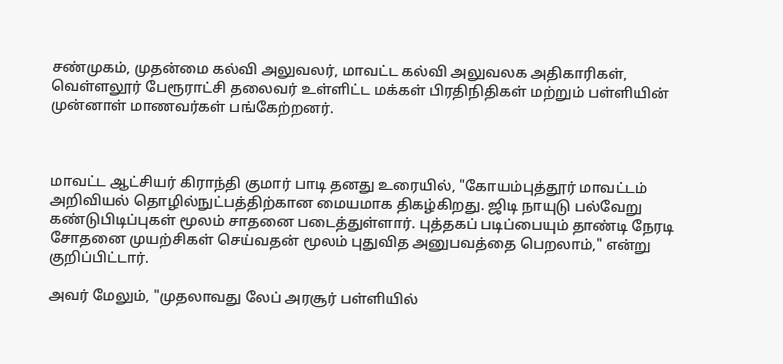சண்முகம், முதன்மை கல்வி அலுவலர், மாவட்ட கல்வி அலுவலக அதிகாரிகள், வெள்ளலூர் பேரூராட்சி தலைவர் உள்ளிட்ட மக்கள் பிரதிநிதிகள் மற்றும் பள்ளியின் முன்னாள் மாணவர்கள் பங்கேற்றனர்.



மாவட்ட ஆட்சியர் கிராந்தி குமார் பாடி தனது உரையில், "கோயம்புத்தூர் மாவட்டம் அறிவியல் தொழில்நுட்பத்திற்கான மையமாக திகழ்கிறது. ஜிடி நாயுடு பல்வேறு கண்டுபிடிப்புகள் மூலம் சாதனை படைத்துள்ளார். புத்தகப் படிப்பையும் தாண்டி நேரடி சோதனை முயற்சிகள் செய்வதன் மூலம் புதுவித அனுபவத்தை பெறலாம்," என்று குறிப்பிட்டார்.

அவர் மேலும், "முதலாவது லேப் அரசூர் பள்ளியில்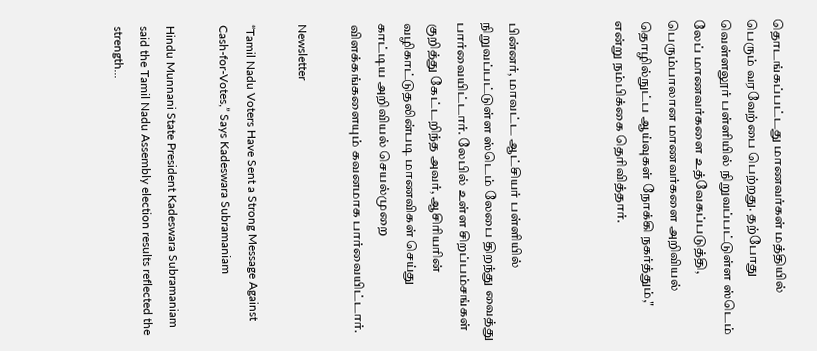தொடங்கப்பட்டது மாணவர்கள் மத்தியில் பெரும் வரவேற்பை பெற்றது. தற்போது வெள்ளலூர் பள்ளியில் நிறுவப்பட்டுள்ள ஸ்டெம் லேப் மாணவர்களை உத்வேகப்படுத்தி, பெரும்பாலான மாணவர்களை அறிவியல் தொழில்நுட்ப ஆய்வுகள் நோக்கி நகர்த்தும்," என்று நம்பிக்கை தெரிவித்தார்.



பின்னர், மாவட்ட ஆட்சியர் பள்ளியில் நிறுவப்பட்டுள்ள ஸ்டெம் லேபை திறந்து வைத்து பார்வையிட்டார். லேபில் உள்ள சிறப்பம்சங்கள் குறித்து கேட்டறிந்த அவர், ஆசிரியரின் வழிகாட்டுதலின்படி மாணவிகள் செய்து காட்டிய அறிவியல் செயல்முறை விளக்கங்களையும் கவனமாக பார்வையிட்டார்.

Newsletter

“Tamil Nadu Voters Have Sent a Strong Message Against Cash-for-Votes,” Says Kadeswara Subramaniam

Hindu Munnani State President Kadeswara Subramaniam said the Tamil Nadu Assembly election results reflected the strength...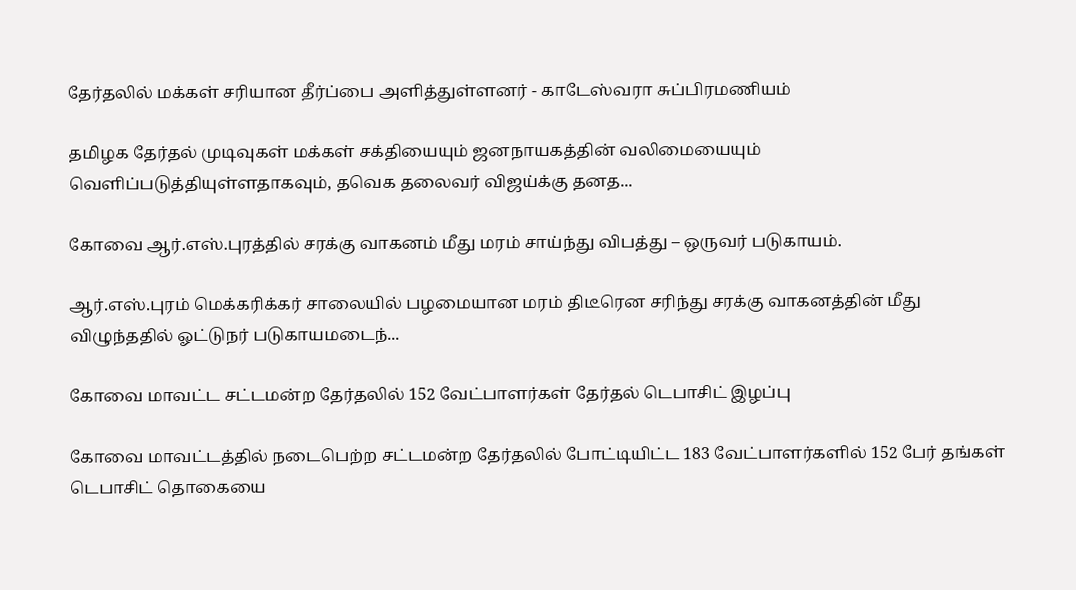தேர்தலில் மக்கள் சரியான தீர்ப்பை அளித்துள்ளனர் - காடேஸ்வரா சுப்பிரமணியம்

தமிழக தேர்தல் முடிவுகள் மக்கள் சக்தியையும் ஜனநாயகத்தின் வலிமையையும் வெளிப்படுத்தியுள்ளதாகவும், தவெக தலைவர் விஜய்க்கு தனத...

கோவை ஆர்.எஸ்.புரத்தில் சரக்கு வாகனம் மீது மரம் சாய்ந்து விபத்து – ஒருவர் படுகாயம்.

ஆர்.எஸ்.புரம் மெக்கரிக்கர் சாலையில் பழமையான மரம் திடீரென சரிந்து சரக்கு வாகனத்தின் மீது விழுந்ததில் ஓட்டுநர் படுகாயமடைந்...

கோவை மாவட்ட சட்டமன்ற தேர்தலில் 152 வேட்பாளர்கள் தேர்தல் டெபாசிட் இழப்பு

கோவை மாவட்டத்தில் நடைபெற்ற சட்டமன்ற தேர்தலில் போட்டியிட்ட 183 வேட்பாளர்களில் 152 பேர் தங்கள் டெபாசிட் தொகையை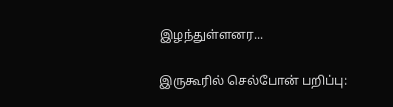இழந்துள்ளனர...

இருகூரில் செல்போன் பறிப்பு: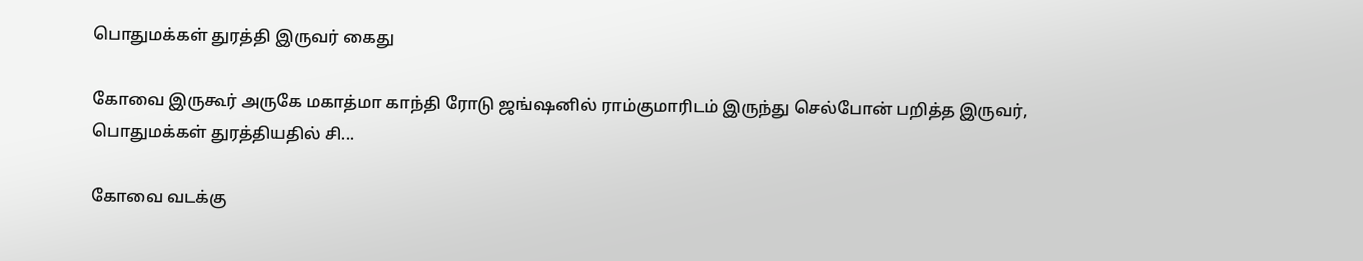பொதுமக்கள் துரத்தி இருவர் கைது

கோவை இருகூர் அருகே மகாத்மா காந்தி ரோடு ஜங்ஷனில் ராம்குமாரிடம் இருந்து செல்போன் பறித்த இருவர், பொதுமக்கள் துரத்தியதில் சி...

கோவை வடக்கு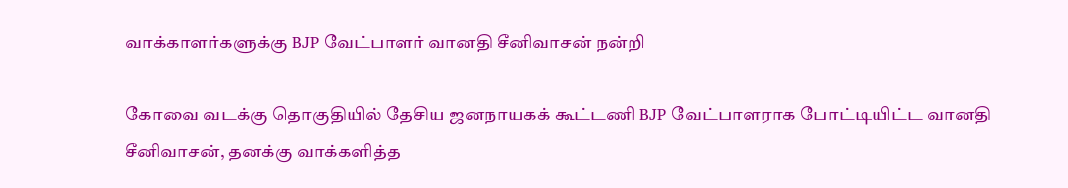வாக்காளர்களுக்கு BJP வேட்பாளர் வானதி சீனிவாசன் நன்றி

கோவை வடக்கு தொகுதியில் தேசிய ஜனநாயகக் கூட்டணி BJP வேட்பாளராக போட்டியிட்ட வானதி சீனிவாசன், தனக்கு வாக்களித்த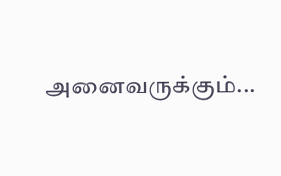அனைவருக்கும்...